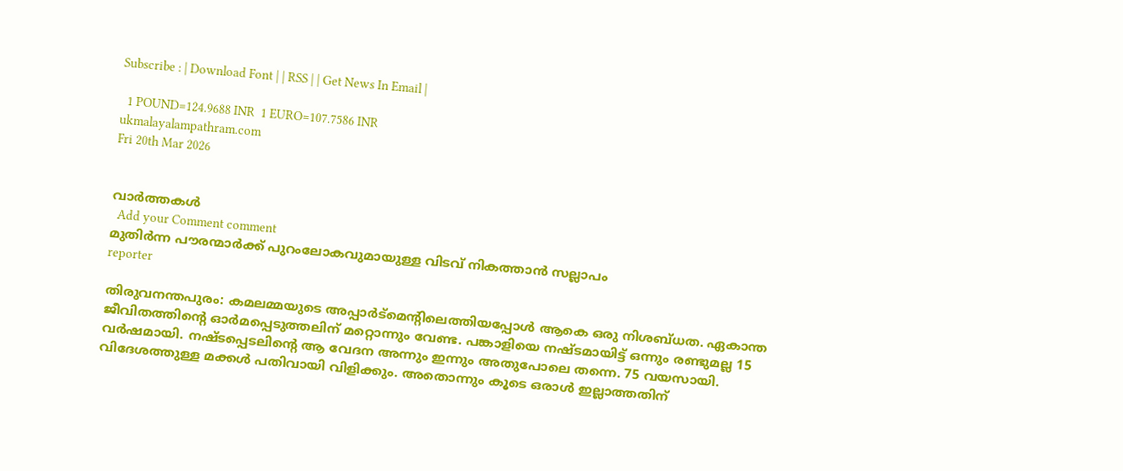Subscribe : | Download Font | | RSS | | Get News In Email |

  1 POUND=124.9688 INR  1 EURO=107.7586 INR
ukmalayalampathram.com
Fri 20th Mar 2026


വാര്‍ത്തകള്‍
  Add your Comment comment
മുതിര്‍ന്ന പൗരന്മാര്‍ക്ക് പുറംലോകവുമായുള്ള വിടവ് നികത്താന്‍ സല്ലാപം
reporter

തിരുവനന്തപുരം: കമലമ്മയുടെ അപ്പാര്‍ട്മെന്റിലെത്തിയപ്പോള്‍ ആകെ ഒരു നിശബ്ധത. ഏകാന്ത ജീവിതത്തിന്റെ ഓര്‍മപ്പെടുത്തലിന് മറ്റൊന്നും വേണ്ട. പങ്കാളിയെ നഷ്ടമായിട്ട് ഒന്നും രണ്ടുമല്ല 15 വര്‍ഷമായി. നഷ്ടപ്പെടലിന്റെ ആ വേദന അന്നും ഇന്നും അതുപോലെ തന്നെ. 75 വയസായി. വിദേശത്തുള്ള മക്കള്‍ പതിവായി വിളിക്കും. അതൊന്നും കൂടെ ഒരാള്‍ ഇല്ലാത്തതിന്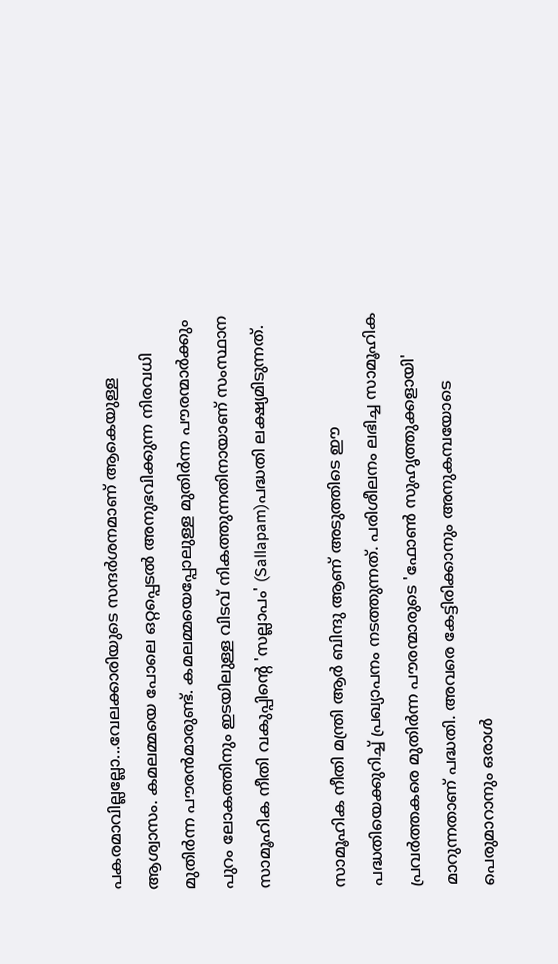പകരമാവില്ലല്ലോ...വേലക്കാരിയുടെ സന്ദര്‍ശനമാണ് ആകെയുള്ള ആശ്വാസം. കമലമ്മയെ പോലെ ഒറ്റപ്പെടല്‍ അനുഭവിക്കുന്ന നിരവധി മുതിര്‍ന്ന പൗരന്‍മാരുണ്ട്. കമലമ്മയെപ്പോലുള്ള മുതിര്‍ന്ന പൗരന്മാര്‍ക്കും പുറം ലോകത്തിനും ഇടയിലുള്ള വിടവ് നികത്തുന്നതിനായാണ് സംസ്ഥാന സാമൂഹിക നീതി വകുപ്പിന്റെ 'സല്ലാപം' (Sallapam)പദ്ധതി ലക്ഷ്യമിടുന്നത്.

സാമൂഹിക നീതി മന്ത്രി ആര്‍ ബിന്ദു ആണ് അടുത്തിടെ ഈ പദ്ധതിയെക്കുറിച്ച് പ്രഖ്യാപനം നടത്തുന്നത്. പരിശീലനം ലഭിച്ച സാമൂഹിക പ്രവര്‍ത്തകരെ മുതിര്‍ന്ന പൗരന്മാരുടെ 'ഫോണ്‍ സുഹൃത്തുക്കളായി' മാറുന്നതാണ് പദ്ധതി. അവരെ കേട്ടിരിക്കാനും അനുകമ്പയോടെ പെരുമാറാനും ഒരാള്‍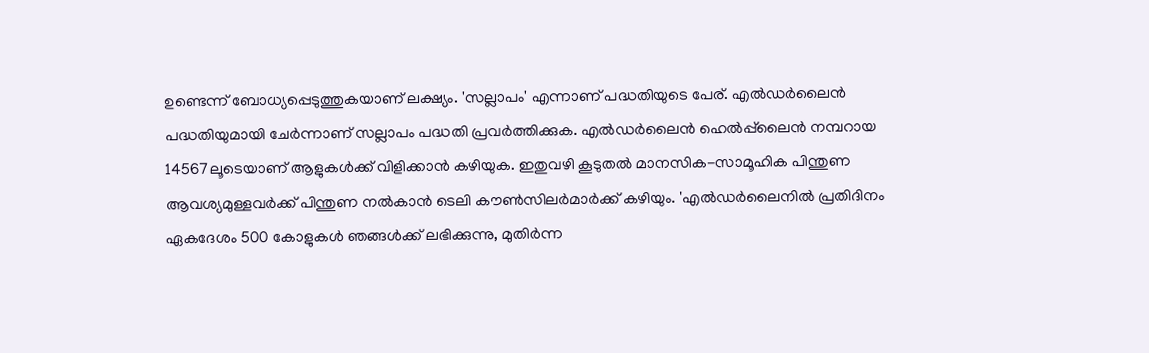ഉണ്ടെന്ന് ബോധ്യപ്പെടുത്തുകയാണ് ലക്ഷ്യം. 'സല്ലാപം' എന്നാണ് പദ്ധതിയുടെ പേര്. എല്‍ഡര്‍ലൈന്‍ പദ്ധതിയുമായി ചേര്‍ന്നാണ് സല്ലാപം പദ്ധതി പ്രവര്‍ത്തിക്കുക. എല്‍ഡര്‍ലൈന്‍ ഹെല്‍പ്പ്‌ലൈന്‍ നമ്പറായ 14567ലൂടെയാണ് ആളുകള്‍ക്ക് വിളിക്കാന്‍ കഴിയുക. ഇതുവഴി കൂടുതല്‍ മാനസിക-സാമൂഹിക പിന്തുണ ആവശ്യമുള്ളവര്‍ക്ക് പിന്തുണ നല്‍കാന്‍ ടെലി കൗണ്‍സിലര്‍മാര്‍ക്ക് കഴിയും. 'എല്‍ഡര്‍ലൈനില്‍ പ്രതിദിനം ഏകദേശം 500 കോളുകള്‍ ഞങ്ങള്‍ക്ക് ലഭിക്കുന്നു, മുതിര്‍ന്ന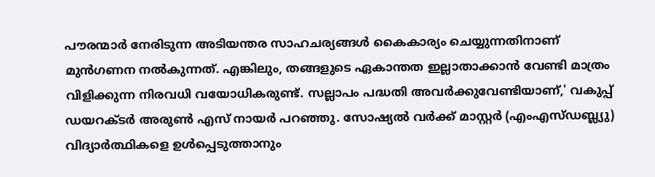പൗരന്മാര്‍ നേരിടുന്ന അടിയന്തര സാഹചര്യങ്ങള്‍ കൈകാര്യം ചെയ്യുന്നതിനാണ് മുന്‍ഗണന നല്‍കുന്നത്. എങ്കിലും, തങ്ങളുടെ ഏകാന്തത ഇല്ലാതാക്കാന്‍ വേണ്ടി മാത്രം വിളിക്കുന്ന നിരവധി വയോധികരുണ്ട്. സല്ലാപം പദ്ധതി അവര്‍ക്കുവേണ്ടിയാണ്,' വകുപ്പ് ഡയറക്ടര്‍ അരുണ്‍ എസ് നായര്‍ പറഞ്ഞു. സോഷ്യല്‍ വര്‍ക്ക് മാസ്റ്റര്‍ (എംഎസ്ഡബ്ല്യു) വിദ്യാര്‍ത്ഥികളെ ഉള്‍പ്പെടുത്താനും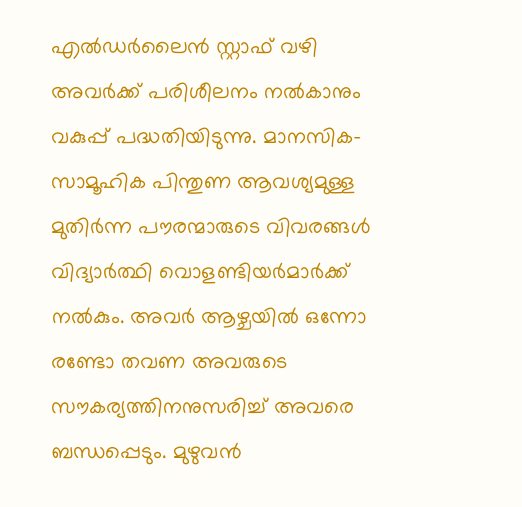എല്‍ഡര്‍ലൈന്‍ സ്റ്റാഫ് വഴി അവര്‍ക്ക് പരിശീലനം നല്‍കാനും വകുപ്പ് പദ്ധതിയിടുന്നു. മാനസിക-സാമൂഹിക പിന്തുണ ആവശ്യമുള്ള മുതിര്‍ന്ന പൗരന്മാരുടെ വിവരങ്ങള്‍ വിദ്യാര്‍ത്ഥി വൊളണ്ടിയര്‍മാര്‍ക്ക് നല്‍കും. അവര്‍ ആഴ്ചയില്‍ ഒന്നോ രണ്ടോ തവണ അവരുടെ സൗകര്യത്തിനനുസരിച്ച് അവരെ ബന്ധപ്പെടും. മുഴുവന്‍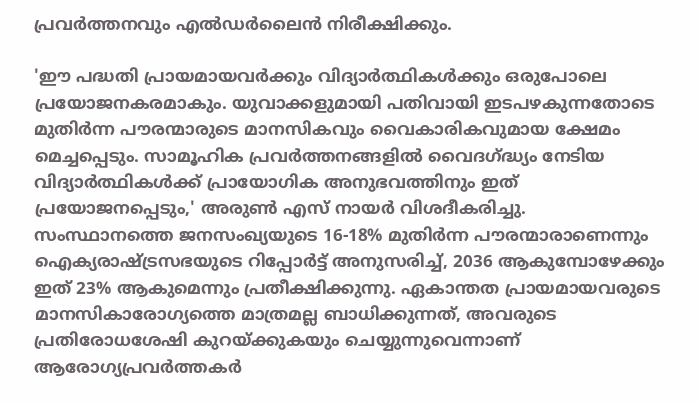പ്രവര്‍ത്തനവും എല്‍ഡര്‍ലൈന്‍ നിരീക്ഷിക്കും.

'ഈ പദ്ധതി പ്രായമായവര്‍ക്കും വിദ്യാര്‍ത്ഥികള്‍ക്കും ഒരുപോലെ പ്രയോജനകരമാകും. യുവാക്കളുമായി പതിവായി ഇടപഴകുന്നതോടെ മുതിര്‍ന്ന പൗരന്മാരുടെ മാനസികവും വൈകാരികവുമായ ക്ഷേമം മെച്ചപ്പെടും. സാമൂഹിക പ്രവര്‍ത്തനങ്ങളില്‍ വൈദഗ്ദ്ധ്യം നേടിയ വിദ്യാര്‍ത്ഥികള്‍ക്ക് പ്രായോഗിക അനുഭവത്തിനും ഇത് പ്രയോജനപ്പെടും,' അരുണ്‍ എസ് നായര്‍ വിശദീകരിച്ചു. സംസ്ഥാനത്തെ ജനസംഖ്യയുടെ 16-18% മുതിര്‍ന്ന പൗരന്മാരാണെന്നും ഐക്യരാഷ്ട്രസഭയുടെ റിപ്പോര്‍ട്ട് അനുസരിച്ച്, 2036 ആകുമ്പോഴേക്കും ഇത് 23% ആകുമെന്നും പ്രതീക്ഷിക്കുന്നു. ഏകാന്തത പ്രായമായവരുടെ മാനസികാരോഗ്യത്തെ മാത്രമല്ല ബാധിക്കുന്നത്, അവരുടെ പ്രതിരോധശേഷി കുറയ്ക്കുകയും ചെയ്യുന്നുവെന്നാണ് ആരോഗ്യപ്രവര്‍ത്തകര്‍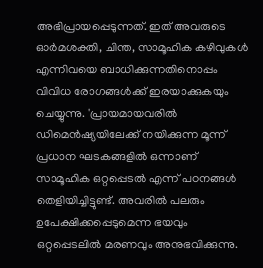അഭിപ്രായപ്പെടുന്നത്. ഇത് അവരുടെ ഓര്‍മശക്തി, ചിന്ത, സാമൂഹിക കഴിവുകള്‍ എന്നിവയെ ബാധിക്കുന്നതിനൊപ്പം വിവിധ രോഗങ്ങള്‍ക്ക് ഇരയാക്കുകയും ചെയ്യുന്നു. 'പ്രായമായവരില്‍ ഡിമെന്‍ഷ്യയിലേക്ക് നയിക്കുന്ന മൂന്ന് പ്രധാന ഘടകങ്ങളില്‍ ഒന്നാണ് സാമൂഹിക ഒറ്റപ്പെടല്‍ എന്ന് പഠനങ്ങള്‍ തെളിയിച്ചിട്ടുണ്ട്. അവരില്‍ പലരും ഉപേക്ഷിക്കപ്പെടുമെന്ന ഭയവും ഒറ്റപ്പെടലില്‍ മരണവും അനുഭവിക്കുന്നു.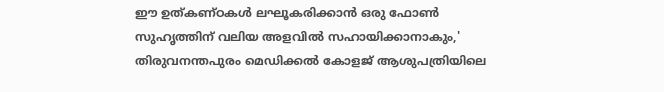ഈ ഉത്കണ്ഠകള്‍ ലഘൂകരിക്കാന്‍ ഒരു ഫോണ്‍ സുഹൃത്തിന് വലിയ അളവില്‍ സഹായിക്കാനാകും,' തിരുവനന്തപുരം മെഡിക്കല്‍ കോളജ് ആശുപത്രിയിലെ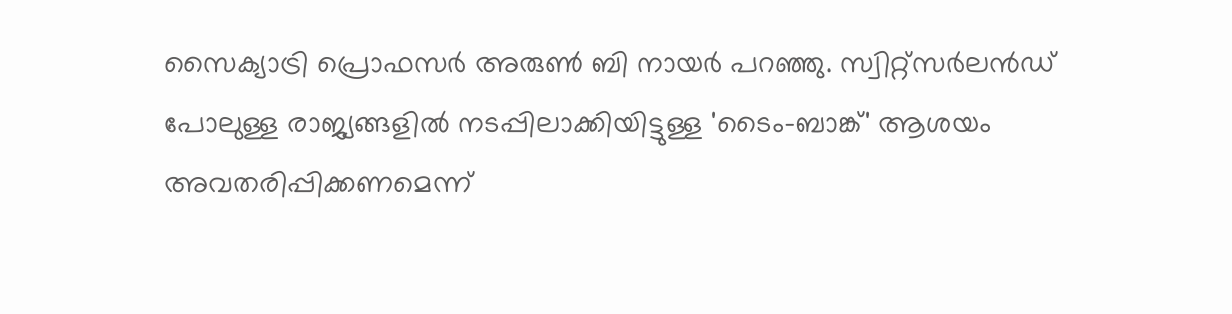സൈക്യാട്രി പ്രൊഫസര്‍ അരുണ്‍ ബി നായര്‍ പറഞ്ഞു. സ്വിറ്റ്സര്‍ലന്‍ഡ് പോലുള്ള രാജ്യങ്ങളില്‍ നടപ്പിലാക്കിയിട്ടുള്ള 'ടൈം-ബാങ്ക്' ആശയം അവതരിപ്പിക്കണമെന്ന്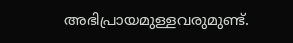അഭിപ്രായമുള്ളവരുമുണ്ട്.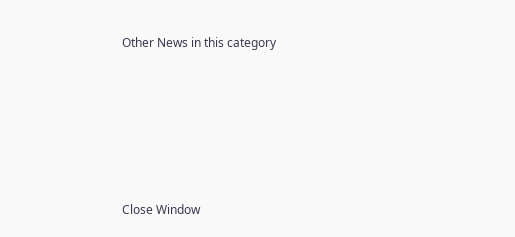Other News in this category








Close Window